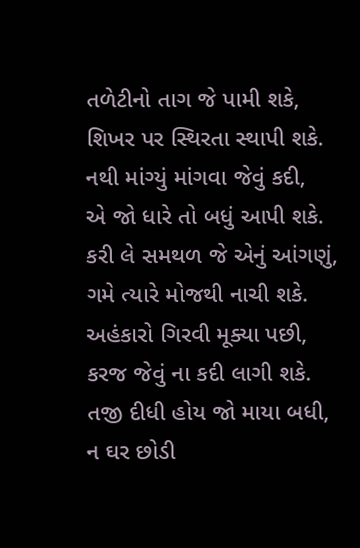તળેટીનો તાગ જે પામી શકે,
શિખર પર સ્થિરતા સ્થાપી શકે.
નથી માંગ્યું માંગવા જેવું કદી,
એ જો ધારે તો બધું આપી શકે.
કરી લે સમથળ જે એનું આંગણું,
ગમે ત્યારે મોજથી નાચી શકે.
અહંકારો ગિરવી મૂક્યા પછી,
કરજ જેવું ના કદી લાગી શકે.
તજી દીધી હોય જો માયા બધી,
ન ઘર છોડી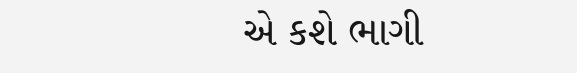એ કશે ભાગી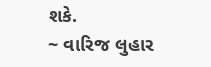શકે.
~ વારિજ લુહાર